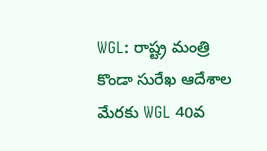WGL: రాష్ట్ర మంత్రి కొండా సురేఖ ఆదేశాల మేరకు WGL 40వ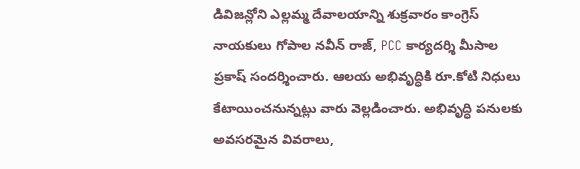డివిజన్లోని ఎల్లమ్మ దేవాలయాన్ని శుక్రవారం కాంగ్రెస్ నాయకులు గోపాల నవీన్ రాజ్, PCC కార్యదర్శి మీసాల ప్రకాష్ సందర్శించారు. ఆలయ అభివృద్ధికి రూ.కోటి నిధులు కేటాయించనున్నట్లు వారు వెల్లడించారు. అభివృద్ధి పనులకు అవసరమైన వివరాలు,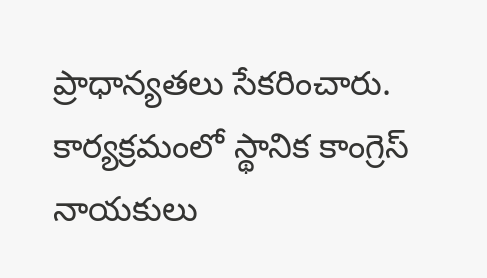ప్రాధాన్యతలు సేకరించారు. కార్యక్రమంలో స్థానిక కాంగ్రెస్ నాయకులు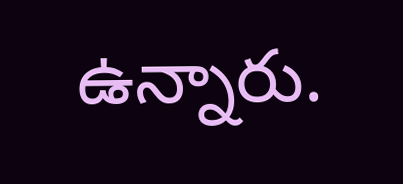ఉన్నారు.